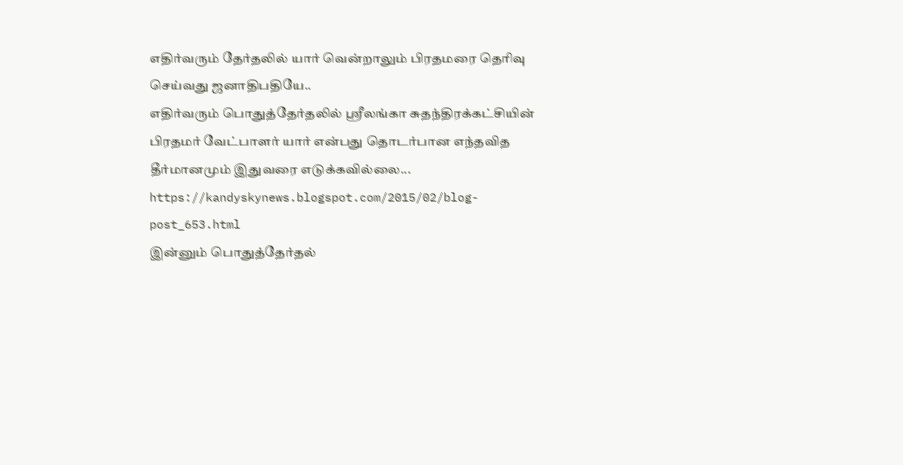எதிர்வரும் தேர்தலில் யார் வென்றாலும் பிரதமரை தெரிவு செய்வது ஜனாதிபதியே..
எதிர்வரும் பொதுத்தேர்தலில் ஸ்ரீலங்கா சுதந்திரக்கட்சியின் பிரதமர் வேட்பாளர் யார் என்பது தொடர்பான எந்தவித தீர்மானமும் இதுவரை எடுக்கவில்லை...
https://kandyskynews.blogspot.com/2015/02/blog-post_653.html
இன்னும் பொதுத்தேர்தல்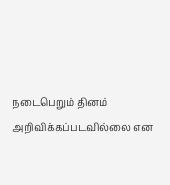நடைபெறும் தினம் அறிவிக்கப்படவில்லை என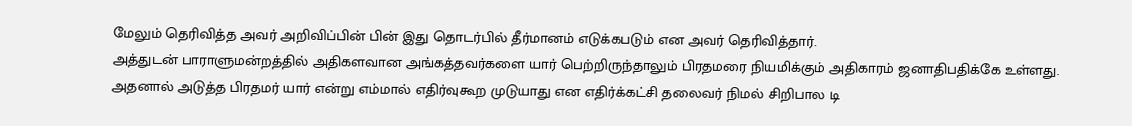மேலும் தெரிவித்த அவர் அறிவிப்பின் பின் இது தொடர்பில் தீர்மானம் எடுக்கபடும் என அவர் தெரிவித்தார்.
அத்துடன் பாராளுமன்றத்தில் அதிகளவான அங்கத்தவர்களை யார் பெற்றிருந்தாலும் பிரதமரை நியமிக்கும் அதிகாரம் ஜனாதிபதிக்கே உள்ளது. அதனால் அடுத்த பிரதமர் யார் என்று எம்மால் எதிர்வுகூற முடுயாது என எதிர்க்கட்சி தலைவர் நிமல் சிறிபால டி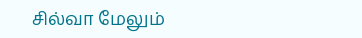சில்வா மேலும்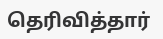தெரிவித்தார்